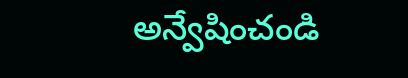అన్వేషించండి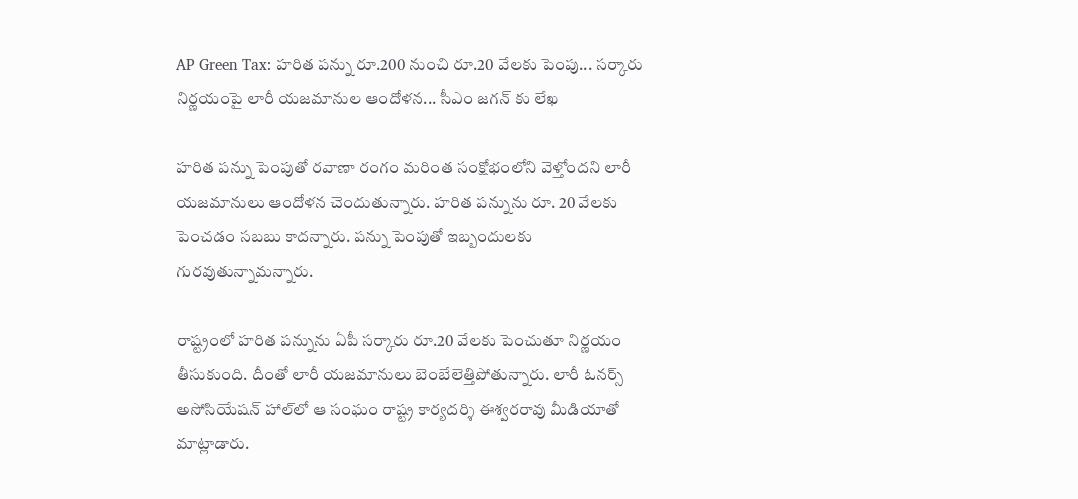AP Green Tax: హరిత పన్ను రూ.200 నుంచి రూ.20 వేలకు పెంపు... సర్కారు నిర్ణయంపై లారీ యజమానుల ఆందోళన... సీఎం జగన్ కు లేఖ

హ‌రిత ప‌న్ను పెంపుతో ర‌వాణా రంగం మ‌రింత సంక్షోభంలోని వెళ్తోందని లారీ యజమానులు ఆందోళన చెందుతున్నారు. హరిత పన్నును రూ. 20 వేలకు పెంచడం సబబు కాదన్నారు. ప‌న్ను పెంపుతో ఇబ్బందుల‌కు గుర‌వుతున్నామన్నారు.

రాష్ట్రంలో హ‌రిత ప‌న్నును ఏపీ స‌ర్కారు రూ.20 వేల‌కు పెంచుతూ నిర్ణయం తీసుకుంది. దీంతో లారీ య‌జ‌మానులు బెంబేలెత్తిపోతున్నారు. లారీ ఓన‌ర్స్ అసోసియేష‌న్ హాల్‌లో ఆ సంఘం రాష్ట్ర కార్యద‌ర్శి ఈశ్వరరావు మీడియాతో మాట్లాడారు.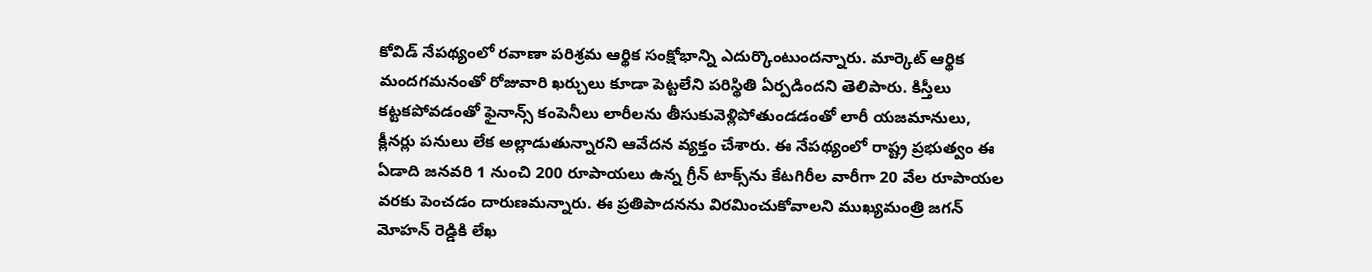కోవిడ్ నేప‌థ్యంలో ర‌వాణా ప‌రిశ్రమ ఆర్థిక సంక్షోభాన్ని ఎదుర్కొంటుంద‌న్నారు. మార్కెట్ ఆర్థిక మంద‌గ‌మ‌నంతో రోజువారి ఖ‌ర్చులు కూడా పెట్టలేని ప‌రిస్థితి ఏర్పడింద‌ని తెలిపారు. కిస్తీలు క‌ట్టక‌పోవ‌డంతో ఫైనాన్స్ కంపెనీలు లారీల‌ను తీసుకువెళ్లిపోతుండ‌డంతో లారీ య‌జ‌మానులు, క్లీనర్లు ప‌నులు లేక అల్లాడుతున్నార‌ని ఆవేద‌న వ్యక్తం చేశారు. ఈ నేప‌థ్యంలో రాష్ట్ర ప్రభుత్వం ఈ ఏడాది జ‌న‌వ‌రి 1 నుంచి 200 రూపాయ‌లు ఉన్న గ్రీన్ టాక్స్‌ను కేట‌గిరీల వారీగా 20 వేల రూపాయ‌ల వ‌ర‌కు పెంచ‌డం దారుణ‌మ‌న్నారు. ఈ ప్రతిపాద‌న‌ను విర‌మించుకోవాల‌ని ముఖ్యమంత్రి జ‌గ‌న్‌ మోహ‌న్‌ రెడ్డికి లేఖ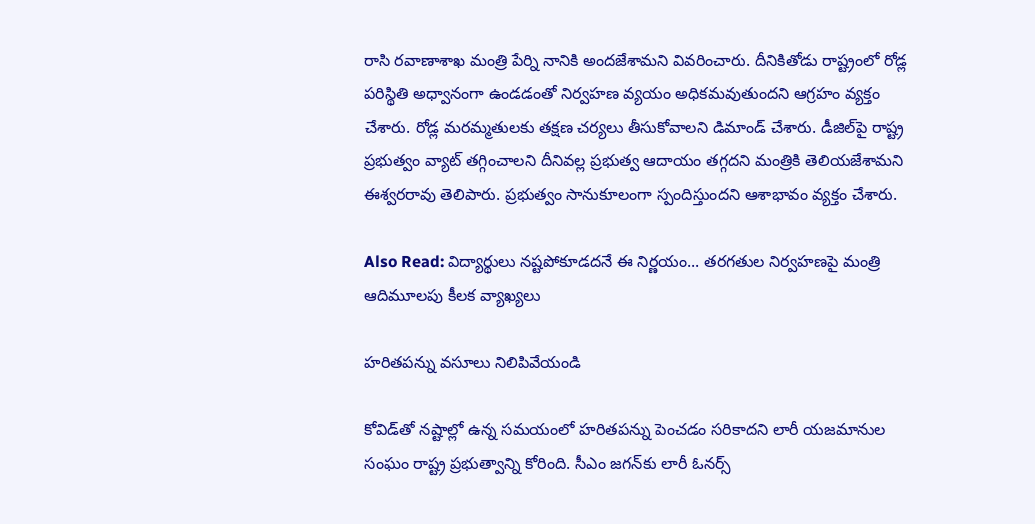రాసి ర‌వాణాశాఖ మంత్రి పేర్ని నానికి అంద‌జేశామ‌ని వివ‌రించారు. దీనికితోడు రాష్ట్రంలో రోడ్ల ప‌రిస్థితి అధ్వానంగా ఉండ‌డంతో నిర్వహ‌ణ వ్యయం అధిక‌మ‌వుతుంద‌ని ఆగ్రహం వ్యక్తం చేశారు. రోడ్ల మ‌ర‌మ్మతులకు త‌క్షణ చ‌ర్యలు తీసుకోవాల‌ని డిమాండ్ చేశారు. డీజిల్‌పై రాష్ట్ర ప్రభుత్వం వ్యాట్ త‌గ్గించాల‌ని దీనివ‌ల్ల ప్రభుత్వ ఆదాయం త‌గ్గద‌ని మంత్రికి తెలియ‌జేశామ‌ని ఈశ్వర‌రావు తెలిపారు. ప్రభుత్వం సానుకూలంగా స్పందిస్తుంద‌ని ఆశాభావం వ్యక్తం చేశారు.

Also Read: విద్యార్థులు నష్టపోకూడదనే ఈ నిర్ణయం... తరగతుల నిర్వహణపై మంత్రి ఆదిమూలపు కీలక వ్యాఖ్యలు

హరితపన్ను వసూలు నిలిపివేయండి

కోవిడ్‌తో నష్టాల్లో ఉన్న సమయంలో హరితపన్ను పెంచడం సరికాదని లారీ యజమానుల సంఘం రాష్ట్ర ప్రభుత్వాన్ని కోరింది. సీఎం జగన్‌కు లారీ ఓనర్స్‌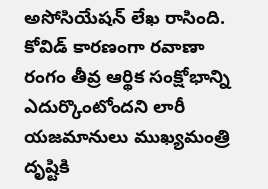అసోసియేషన్‌ లేఖ రాసింది. కోవిడ్‌ కారణంగా రవాణా రంగం తీవ్ర ఆర్థిక సంక్షోభాన్ని ఎదుర్కొంటోందని లారీ యజమానులు ముఖ్యమంత్రి దృష్టికి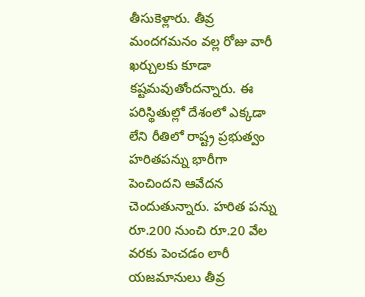తీసుకెళ్లారు. తీవ్ర మందగమనం వల్ల రోజు వారీ ఖర్చులకు కూడా కష్టమవుతోందన్నారు. ఈ పరిస్థితుల్లో దేశంలో ఎక్కడా లేని రీతిలో రాష్ట్ర ప్రభుత్వం హరితపన్ను భారీగా పెంచిందని ఆవేదన చెందుతున్నారు. హరిత పన్ను రూ.200 నుంచి రూ.20 వేల వరకు పెంచడం లారీ యజమానులు తీవ్ర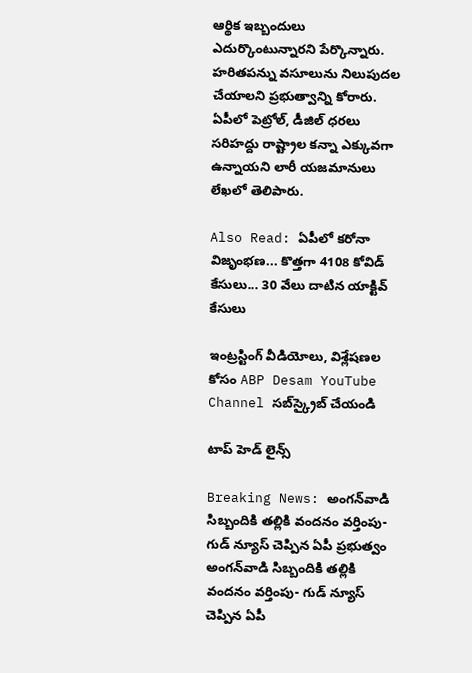ఆర్థిక ఇబ్బందులు ఎదుర్కొంటున్నారని పేర్కొన్నారు. హరితపన్ను వసూలును నిలుపుదల చేయాలని ప్రభుత్వాన్ని కోరారు. ఏపీలో పెట్రోల్‌, డీజిల్‌ ధరలు సరిహద్దు రాష్ట్రాల కన్నా ఎక్కువగా ఉన్నాయని లారీ యజమానులు లేఖలో తెలిపారు.

Also Read: ఏపీలో కరోనా విజృంభణ... కొత్తగా 4108 కోవిడ్ కేసులు... 30 వేలు దాటిన యాక్టివ్ కేసులు

ఇంట్రస్టింగ్‌ వీడియోలు, విశ్లేషణల కోసం ABP Desam YouTube Channel సబ్‌స్క్రైబ్‌ చేయండి

టాప్ హెడ్ లైన్స్

Breaking News: అంగన్‌వాడి సిబ్బందికి తల్లికి వందనం వర్తింపు- గుడ్ న్యూస్ చెప్పిన ఏపీ ప్రభుత్వం
అంగన్‌వాడి సిబ్బందికి తల్లికి వందనం వర్తింపు- గుడ్ న్యూస్ చెప్పిన ఏపీ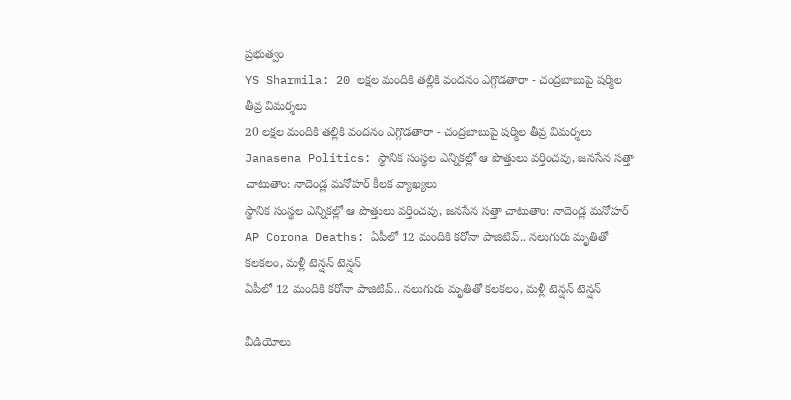ప్రభుత్వం
YS Sharmila: 20 లక్షల మందికి తల్లికి వందనం ఎగ్గొడతారా - చంద్రబాబుపై షర్మిల తీవ్ర విమర్శలు
20 లక్షల మందికి తల్లికి వందనం ఎగ్గొడతారా - చంద్రబాబుపై షర్మిల తీవ్ర విమర్శలు
Janasena Politics: స్థానిక సంస్థల ఎన్నికల్లో ఆ పొత్తులు వర్తించవు, జనసేన సత్తా చాటుతాం: నాదెండ్ల మనోహర్ కీలక వ్యాఖ్యలు
స్థానిక సంస్థల ఎన్నికల్లో ఆ పొత్తులు వర్తించవు, జనసేన సత్తా చాటుతాం: నాదెండ్ల మనోహర్
AP Corona Deaths: ఏపీలో 12 మందికి కరోనా పాజిటివ్.. నలుగురు మృతితో కలకలం, మళ్లీ టెన్షన్ టెన్షన్
ఏపీలో 12 మందికి కరోనా పాజిటివ్.. నలుగురు మృతితో కలకలం, మళ్లీ టెన్షన్ టెన్షన్

వీడియోలు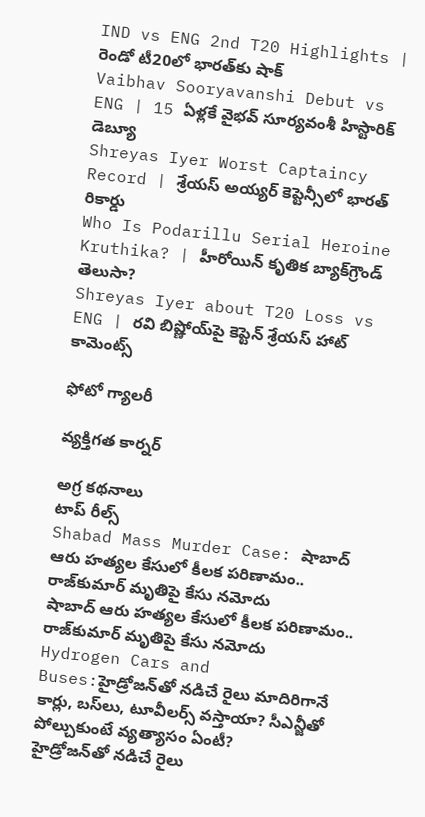IND vs ENG 2nd T20 Highlights | రెండో టీ20లో భారత్‌కు షాక్
Vaibhav Sooryavanshi Debut vs ENG | 15 ఏళ్లకే వైభవ్ సూర్యవంశీ హిస్టారిక్ డెబ్యూ
Shreyas Iyer Worst Captaincy Record | శ్రేయస్ అయ్యర్ కెప్టెన్సీలో భారత్ రికార్డు
Who Is Podarillu Serial Heroine Kruthika? | హీరోయిన్ కృతిక బ్యాక్‌గ్రౌండ్ తెలుసా?
Shreyas Iyer about T20 Loss vs ENG | రవి బిష్ణోయ్‌పై కెప్టెన్ శ్రేయస్ హాట్ కామెంట్స్

ఫోటో గ్యాలరీ

వ్యక్తిగత కార్నర్

అగ్ర కథనాలు
టాప్ రీల్స్
Shabad Mass Murder Case: షాబాద్‌ ఆరు హత్యల కేసులో కీలక పరిణామం.. రాజ్‌కుమార్ మృతిపై కేసు నమోదు
షాబాద్‌ ఆరు హత్యల కేసులో కీలక పరిణామం.. రాజ్‌కుమార్ మృతిపై కేసు నమోదు
Hydrogen Cars and Buses:హైడ్రోజన్‌తో నడిచే రైలు మాదిరిగానే కార్లు, బస్‌లు, టూవీలర్స్‌ వస్తాయా? సీఎన్జీతో పోల్చుకుంటే వ్యత్యాసం ఏంటీ?
హైడ్రోజన్‌తో నడిచే రైలు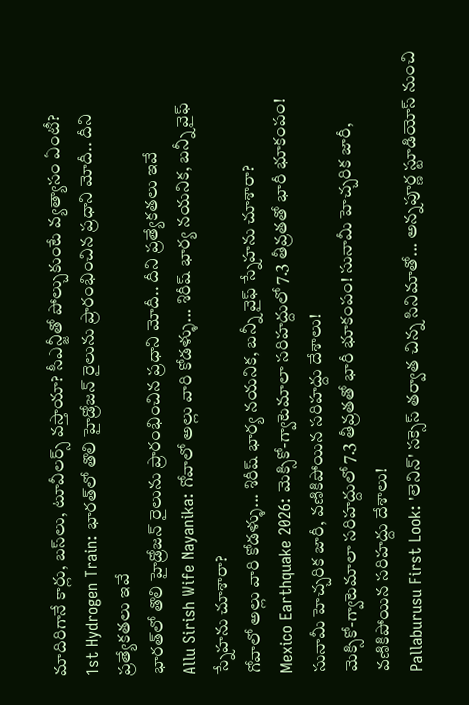మాదిరిగానే కార్లు, బస్‌లు, టూవీలర్స్‌ వస్తాయా? సీఎన్జీతో పోల్చుకుంటే వ్యత్యాసం ఏంటీ?
1st Hydrogen Train: భారత్‌లో తొలి హైడ్రోజన్ రైలును ప్రారంభించిన ప్రధాని మోదీ.. దీని ప్రత్యేకతలు ఇవే
భారత్‌లో తొలి హైడ్రోజన్ రైలును ప్రారంభించిన ప్రధాని మోదీ.. దీని ప్రత్యేకతలు ఇవే
Allu Sirish Wife Nayanika: గోవాలో అల్లు వారి కోడళ్ళు... శిరీష్ భార్య నయనిక, బన్నీ వైఫ్ స్నేహను చూశారా?
గోవాలో అల్లు వారి కోడళ్ళు... శిరీష్ భార్య నయనిక, బన్నీ వైఫ్ స్నేహను చూశారా?
Mexico Earthquake 2026: మెక్సికో-గ్వాటెమాలా సరిహద్దులో 7.3 తీవ్రతతో భారీ భూకంపం! సునామీ హెచ్చరిక జారీ, వణికిపోయిన సరిహద్దు దేశాలు!
మెక్సికో-గ్వాటెమాలా సరిహద్దులో 7.3 తీవ్రతతో భారీ భూకంపం! సునామీ హెచ్చరిక జారీ, వణికిపోయిన సరిహద్దు దేశాలు!
Pallaburusu First Look: 'లెనిన్' సక్సెస్ తర్వాత చిన్న సినిమాతో... అన్నపూర్ణ స్టూడియోస్ నుంచి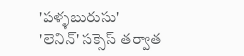'పళ్ళబురుసు'
'లెనిన్' సక్సెస్ తర్వాత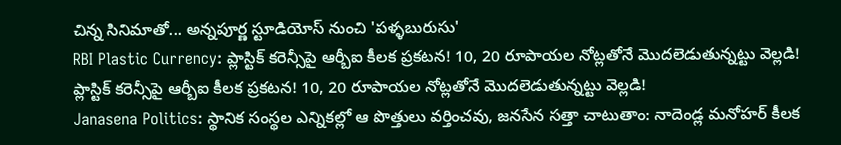చిన్న సినిమాతో... అన్నపూర్ణ స్టూడియోస్ నుంచి 'పళ్ళబురుసు'
RBI Plastic Currency: ప్లాస్టిక్ కరెన్సీపై ఆర్బీఐ కీలక ప్రకటన! 10, 20 రూపాయల నోట్లతోనే మొదలెడుతున్నట్టు వెల్లడి!
ప్లాస్టిక్ కరెన్సీపై ఆర్బీఐ కీలక ప్రకటన! 10, 20 రూపాయల నోట్లతోనే మొదలెడుతున్నట్టు వెల్లడి!
Janasena Politics: స్థానిక సంస్థల ఎన్నికల్లో ఆ పొత్తులు వర్తించవు, జనసేన సత్తా చాటుతాం: నాదెండ్ల మనోహర్ కీలక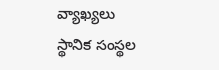వ్యాఖ్యలు
స్థానిక సంస్థల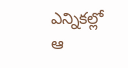ఎన్నికల్లో ఆ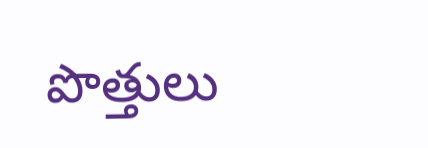పొత్తులు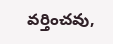వర్తించవు,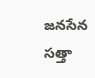జనసేన సత్తా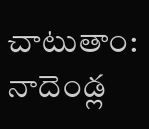చాటుతాం: నాదెండ్ల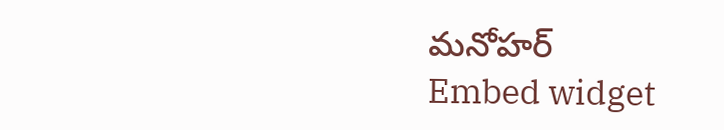మనోహర్
Embed widget